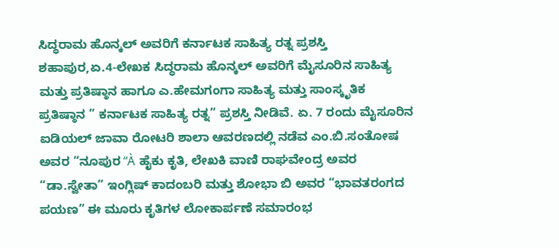ಸಿದ್ಧರಾಮ ಹೊನ್ಕಲ್ ಅವರಿಗೆ ಕರ್ನಾಟಕ ಸಾಹಿತ್ಯ ರತ್ನ ಪ್ರಶಸ್ತಿ
ಶಹಾಪುರ,ಏ.4-ಲೇಖಕ ಸಿದ್ಧರಾಮ ಹೊನ್ಕಲ್ ಅವರಿಗೆ ಮೈಸೂರಿನ ಸಾಹಿತ್ಯ ಮತ್ತು ಪ್ರತಿಷ್ಠಾನ ಹಾಗೂ ಎ.ಹೇಮಗಂಗಾ ಸಾಹಿತ್ಯ ಮತ್ತು ಸಾಂಸ್ಕೃತಿಕ ಪ್ರತಿಷ್ಠಾನ ” ಕರ್ನಾಟಕ ಸಾಹಿತ್ಯ ರತ್ನ” ಪ್ರಶಸ್ತಿ ನೀಡಿವೆ. ಏ. 7 ರಂದು ಮೈಸೂರಿನ ಐಡಿಯಲ್ ಜಾವಾ ರೋಟರಿ ಶಾಲಾ ಆವರಣದಲ್ಲಿ ನಡೆವ ಎಂ.ಬಿ.ಸಂತೋಷ ಅವರ “ನೂಪುರ “À ಹೈಕು ಕೃತಿ, ಲೇಖಕಿ ವಾಣಿ ರಾಘವೇಂದ್ರ ಅವರ “ಡಾ.ಸ್ವೇತಾ” ಇಂಗ್ಲಿಷ್ ಕಾದಂಬರಿ ಮತ್ತು ಶೋಭಾ ಬಿ ಅವರ “ಭಾವತರಂಗದ ಪಯಣ” ಈ ಮೂರು ಕೃತಿಗಳ ಲೋಕಾರ್ಪಣೆ ಸಮಾರಂಭ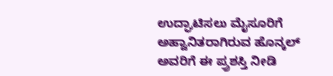ಉದ್ಘಾಟಿಸಲು ಮೈಸೂರಿಗೆ ಅಹ್ವಾನಿತರಾಗಿರುವ ಹೊನ್ಕಲ್ ಅವರಿಗೆ ಈ ಪ್ರ್ರಶಸ್ತಿ ನೀಡಿ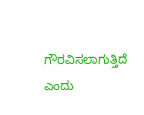ಗೌರವಿಸಲಾಗುತ್ತಿದೆ ಎಂದು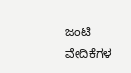ಜಂಟಿ ವೇದಿಕೆಗಳ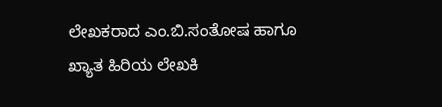ಲೇಖಕರಾದ ಎಂ.ಬಿ.ಸಂತೋಷ ಹಾಗೂ ಖ್ಯಾತ ಹಿರಿಯ ಲೇಖಕಿ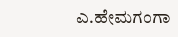ಎ.ಹೇಮಗಂಗಾ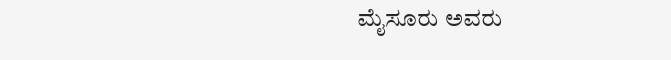ಮೈಸೂರು ಅವರು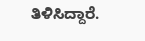ತಿಳಿಸಿದ್ದಾರೆ.